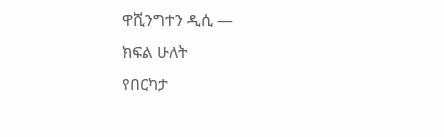ዋሺንግተን ዲሲ —
ክፍል ሁለት
የበርካታ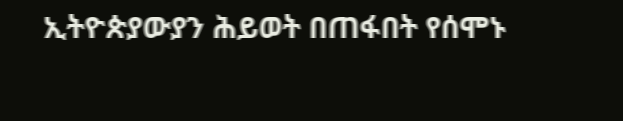ኢትዮጵያውያን ሕይወት በጠፋበት የሰሞኑ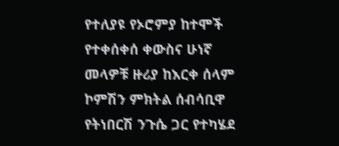የተለያዩ የኦሮምያ ከተሞች የተቀሰቀሰ ቀውስና ሁነኛ መላዎቹ ዙሪያ ከእርቀ ሰላም ኮምሽን ምክትል ሰብሳቢዋ የትነበርሽ ንጉሴ ጋር የተካሄደ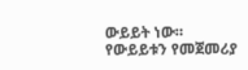ውይይት ነው።
የውይይቱን የመጀመሪያ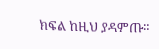ክፍል ከዚህ ያዳምጡ።